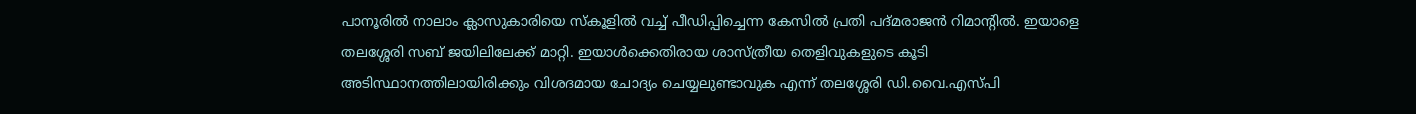പാനൂരിൽ നാലാം ക്ലാസുകാരിയെ സ്കൂളിൽ വച്ച് പീഡിപ്പിച്ചെന്ന കേസിൽ പ്രതി പദ്മരാജൻ റിമാന്റിൽ. ഇയാളെ തലശ്ശേരി സബ് ജയിലിലേക്ക് മാറ്റി. ഇയാൾക്കെതിരായ ശാസ്ത്രീയ തെളിവുകളുടെ കൂടി അടിസ്ഥാനത്തിലായിരിക്കും വിശദമായ ചോദ്യം ചെയ്യലുണ്ടാവുക എന്ന് തലശ്ശേരി ഡി.വൈ.എസ്പി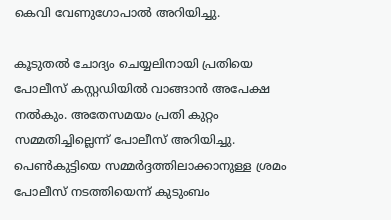കെവി വേണുഗോപാൽ അറിയിച്ചു.

കൂടുതൽ ചോദ്യം ചെയ്യലിനായി പ്രതിയെ പോലീസ് കസ്റ്റഡിയിൽ വാങ്ങാൻ അപേക്ഷ നൽകും. അതേസമയം പ്രതി കുറ്റം സമ്മതിച്ചില്ലെന്ന് പോലീസ് അറിയിച്ചു. പെൺകുട്ടിയെ സമ്മർദ്ദത്തിലാക്കാനുള്ള ശ്രമം പോലീസ് നടത്തിയെന്ന് കുടുംബം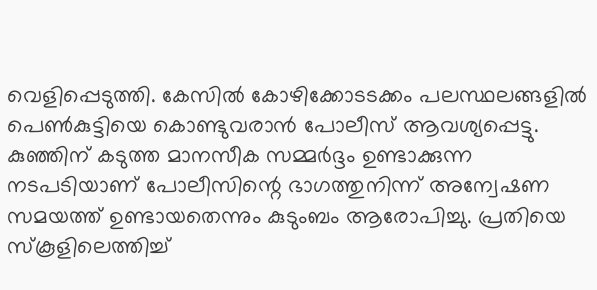വെളിപ്പെടുത്തി. കേസിൽ കോഴിക്കോടടക്കം പലസ്ഥലങ്ങളിൽ പെൺകുട്ടിയെ കൊണ്ടുവരാൻ പോലീസ് ആവശ്യപ്പെട്ടു.
കുഞ്ഞിന് കടുത്ത മാനസീക സമ്മർദ്ദം ഉണ്ടാക്കുന്ന നടപടിയാണ് പോലീസിന്റെ ഭാഗത്തുനിന്ന് അന്വേഷണ സമയത്ത് ഉണ്ടായതെന്നും കുടുംബം ആരോപിച്ചു. പ്രതിയെ സ്കൂളിലെത്തിച്ച്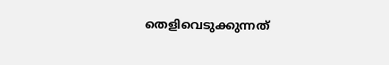തെളിവെടുക്കുന്നത്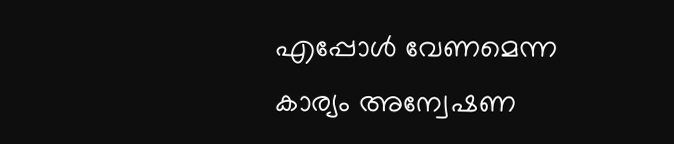എപ്പോൾ വേണമെന്ന കാര്യം അന്വേഷണ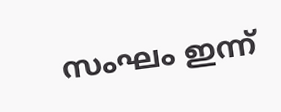സംഘം ഇന്ന്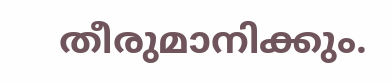തീരുമാനിക്കും.